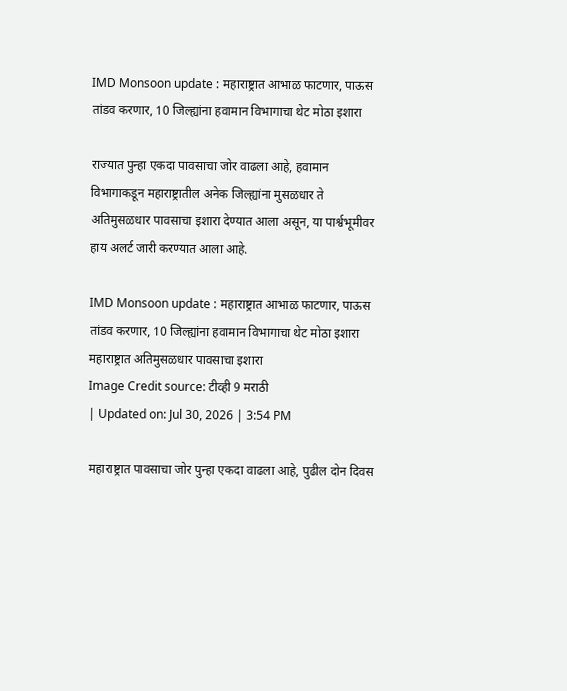IMD Monsoon update : महाराष्ट्रात आभाळ फाटणार, पाऊस तांडव करणार, 10 जिल्ह्यांना हवामान विभागाचा थेट मोठा इशारा

राज्यात पुन्हा एकदा पावसाचा जोर वाढला आहे, हवामान विभागाकडून महाराष्ट्रातील अनेक जिल्ह्यांना मुसळधार ते अतिमुसळधार पावसाचा इशारा देण्यात आला असून, या पार्श्वभूमीवर हाय अलर्ट जारी करण्यात आला आहे.

IMD Monsoon update : महाराष्ट्रात आभाळ फाटणार, पाऊस तांडव करणार, 10 जिल्ह्यांना हवामान विभागाचा थेट मोठा इशारा
महाराष्ट्रात अतिमुसळधार पावसाचा इशारा
Image Credit source: टीव्ही 9 मराठी
| Updated on: Jul 30, 2026 | 3:54 PM

महाराष्ट्रात पावसाचा जोर पुन्हा एकदा वाढला आहे, पुढील दोन दिवस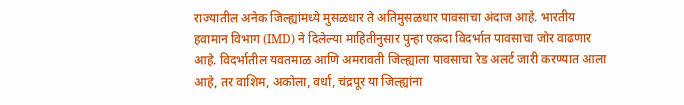राज्यातील अनेक जिल्ह्यांमध्ये मुसळधार ते अतिमुसळधार पावसाचा अंदाज आहे. भारतीय हवामान विभाग (IMD) ने दिलेल्या माहितीनुसार पुन्हा एकदा विदर्भात पावसाचा जोर वाढणार आहे. विदर्भातील यवतमाळ आणि अमरावती जिल्ह्याला पावसाचा रेड अलर्ट जारी करण्यात आला आहे, तर वाशिम, अकोला, वर्धा, चंद्रपूर या जिल्ह्यांना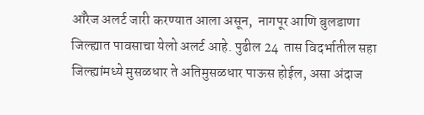ऑरेज अलर्ट जारी करण्यात आला असून,  नागपूर आणि बुलडाणा जिल्ह्यात पावसाचा येलो अलर्ट आहे. पुढील 24  तास विदर्भातील सहा जिल्ह्यांमध्ये मुसळधार ते अतिमुसळधार पाऊस होईल, असा अंदाज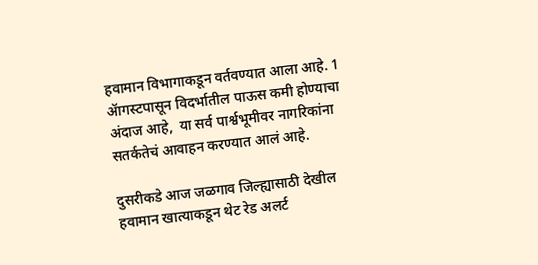हवामान विभागाकडून वर्तवण्यात आला आहे. 1 ॲागस्टपासून विदर्भातील पाऊस कमी होण्याचा अंदाज आहे,  या सर्व पार्श्वभूमीवर नागरिकांना सतर्कतेचं आवाहन करण्यात आलं आहे.

दुसरीकडे आज जळगाव जिल्ह्यासाठी देखील हवामान खात्याकडून थेट रेड अलर्ट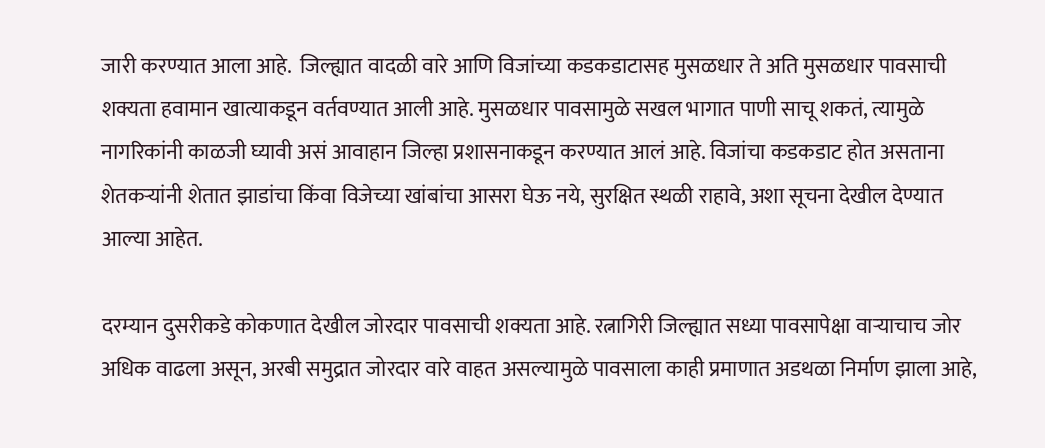जारी करण्यात आला आहे.  जिल्ह्यात वादळी वारे आणि विजांच्या कडकडाटासह मुसळधार ते अति मुसळधार पावसाची शक्यता हवामान खात्याकडून वर्तवण्यात आली आहे. मुसळधार पावसामुळे सखल भागात पाणी साचू शकतं, त्यामुळे नागरिकांनी काळजी घ्यावी असं आवाहान जिल्हा प्रशासनाकडून करण्यात आलं आहे. विजांचा कडकडाट होत असताना शेतकऱ्यांनी शेतात झाडांचा किंवा विजेच्या खांबांचा आसरा घेऊ नये, सुरक्षित स्थळी राहावे, अशा सूचना देखील देण्यात आल्या आहेत.

दरम्यान दुसरीकडे कोकणात देखील जोरदार पावसाची शक्यता आहे. रत्नागिरी जिल्ह्यात सध्या पावसापेक्षा वाऱ्याचाच जोर अधिक वाढला असून, अरबी समुद्रात जोरदार वारे वाहत असल्यामुळे पावसाला काही प्रमाणात अडथळा निर्माण झाला आहे,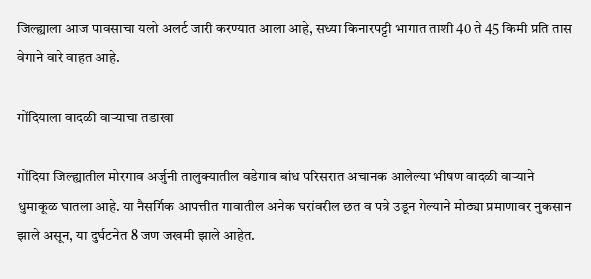जिल्ह्याला आज पावसाचा यलो अलर्ट जारी करण्यात आला आहे, सध्या किनारपट्टी भागात ताशी 40 ते 45 किमी प्रति तास वेगाने वारे वाहत आहे.

गोंदियाला वादळी वाऱ्याचा तडाखा

गोंदिया जिल्ह्यातील मोरगाव अर्जुनी तालुक्यातील वडेगाव बांध परिसरात अचानक आलेल्या भीषण वादळी वाऱ्याने धुमाकूळ घातला आहे. या नैसर्गिक आपत्तीत गावातील अनेक घरांवरील छत व पत्रे उडून गेल्याने मोठ्या प्रमाणावर नुकसान झाले असून, या दुर्घटनेत 8 जण जखमी झाले आहेत.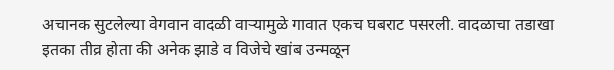अचानक सुटलेल्या वेगवान वादळी वाऱ्यामुळे गावात एकच घबराट पसरली. वादळाचा तडाखा इतका तीव्र होता की अनेक झाडे व विजेचे खांब उन्मळून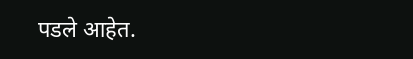पडले आहेत.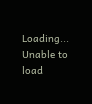Loading...
Unable to load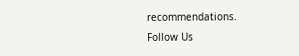recommendations.
Follow Us